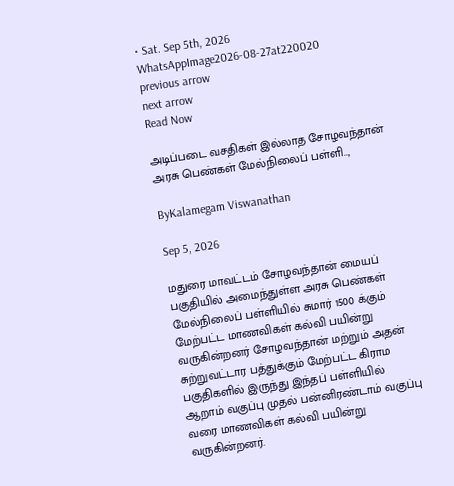• Sat. Sep 5th, 2026
WhatsAppImage2026-08-27at220020
previous arrow
next arrow
Read Now

அடிப்படை வசதிகள் இல்லாத சோழவந்தான் அரசு பெண்கள் மேல்நிலைப் பள்ளி..,

ByKalamegam Viswanathan

Sep 5, 2026

மதுரை மாவட்டம் சோழவந்தான் மையப் பகுதியில் அமைந்துள்ள அரசு பெண்கள் மேல்நிலைப் பள்ளியில் சுமார் 1500 க்கும் மேற்பட்ட மாணவிகள் கல்வி பயின்று வருகின்றனர் சோழவந்தான் மற்றும் அதன் சுற்றுவட்டார பத்துக்கும் மேற்பட்ட கிராம பகுதிகளில் இருந்து இந்தப் பள்ளியில் ஆறாம் வகுப்பு முதல் பன்னிரண்டாம் வகுப்பு வரை மாணவிகள் கல்வி பயின்று வருகின்றனர்.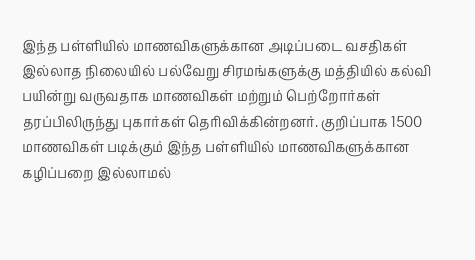இந்த பள்ளியில் மாணவிகளுக்கான அடிப்படை வசதிகள் இல்லாத நிலையில் பல்வேறு சிரமங்களுக்கு மத்தியில் கல்வி பயின்று வருவதாக மாணவிகள் மற்றும் பெற்றோர்கள் தரப்பிலிருந்து புகார்கள் தெரிவிக்கின்றனர். குறிப்பாக 1500 மாணவிகள் படிக்கும் இந்த பள்ளியில் மாணவிகளுக்கான கழிப்பறை இல்லாமல்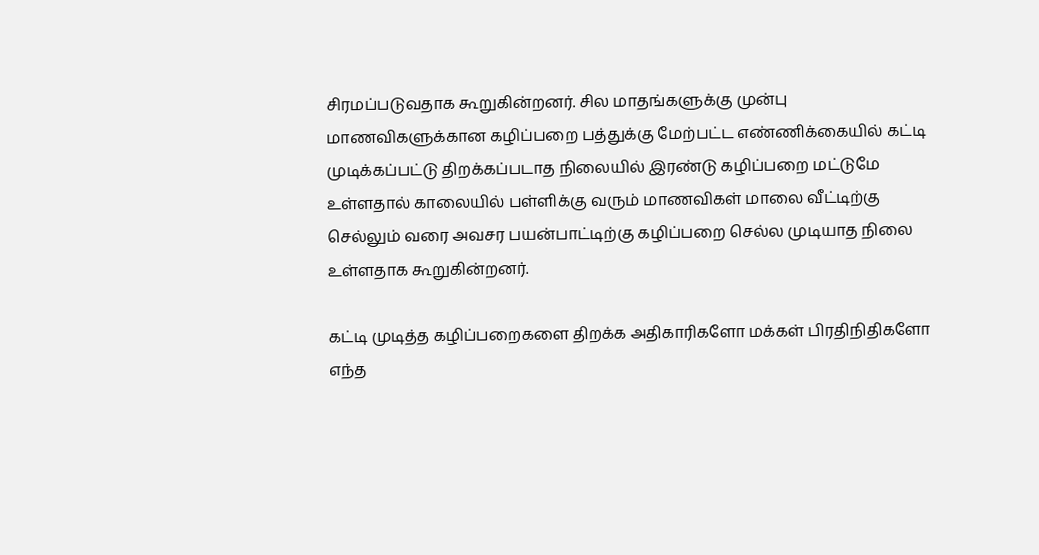சிரமப்படுவதாக கூறுகின்றனர். சில மாதங்களுக்கு முன்பு மாணவிகளுக்கான கழிப்பறை பத்துக்கு மேற்பட்ட எண்ணிக்கையில் கட்டி முடிக்கப்பட்டு திறக்கப்படாத நிலையில் இரண்டு கழிப்பறை மட்டுமே உள்ளதால் காலையில் பள்ளிக்கு வரும் மாணவிகள் மாலை வீட்டிற்கு செல்லும் வரை அவசர பயன்பாட்டிற்கு கழிப்பறை செல்ல முடியாத நிலை உள்ளதாக கூறுகின்றனர்.

கட்டி முடித்த கழிப்பறைகளை திறக்க அதிகாரிகளோ மக்கள் பிரதிநிதிகளோ எந்த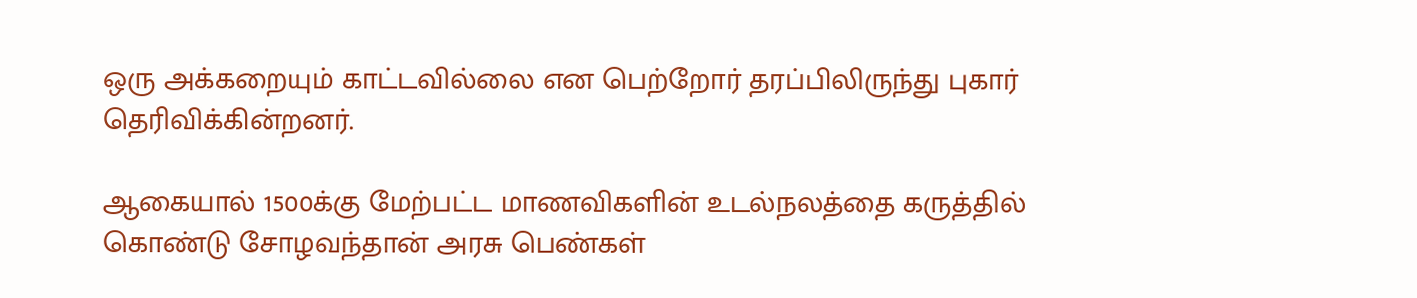ஒரு அக்கறையும் காட்டவில்லை என பெற்றோர் தரப்பிலிருந்து புகார் தெரிவிக்கின்றனர்.

ஆகையால் 1500க்கு மேற்பட்ட மாணவிகளின் உடல்நலத்தை கருத்தில் கொண்டு சோழவந்தான் அரசு பெண்கள்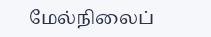மேல்நிலைப்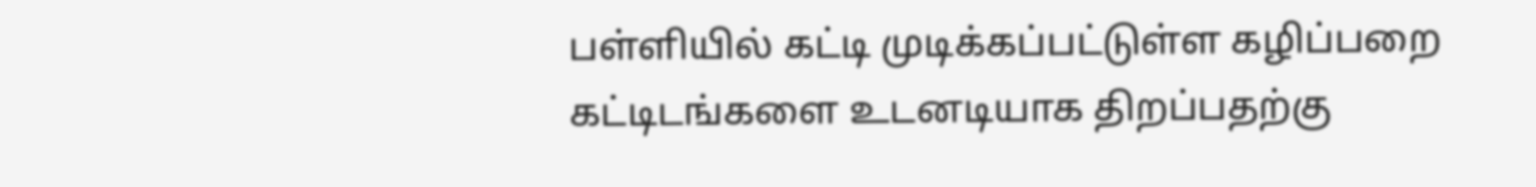பள்ளியில் கட்டி முடிக்கப்பட்டுள்ள கழிப்பறை கட்டிடங்களை உடனடியாக திறப்பதற்கு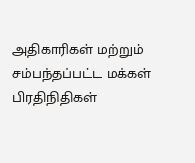அதிகாரிகள் மற்றும் சம்பந்தப்பட்ட மக்கள் பிரதிநிதிகள்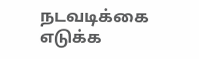நடவடிக்கை எடுக்க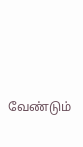வேண்டும்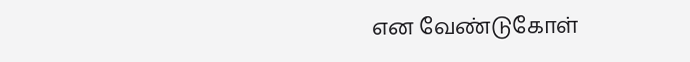என வேண்டுகோள்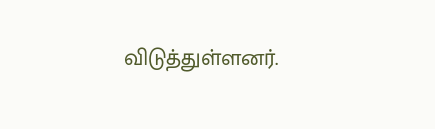விடுத்துள்ளனர்.